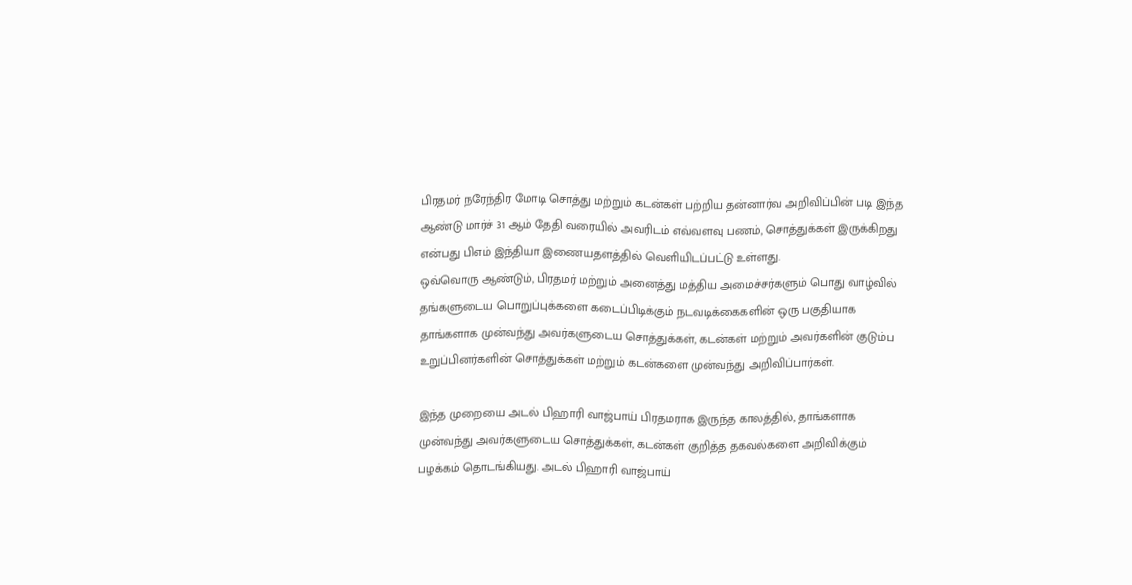பிரதமர் நரேந்திர மோடி சொத்து மற்றும் கடன்கள் பற்றிய தன்னார்வ அறிவிப்பின் படி இந்த ஆண்டு மார்ச் 31 ஆம் தேதி வரையில் அவரிடம் எவ்வளவு பணம், சொத்துக்கள் இருக்கிறது என்பது பிஎம் இந்தியா இணையதளத்தில் வெளியிடப்பட்டு உள்ளது.
ஒவ்வொரு ஆண்டும், பிரதமர் மற்றும் அனைத்து மத்திய அமைச்சர்களும் பொது வாழ்வில் தங்களுடைய பொறுப்புக்களை கடைப்பிடிக்கும் நடவடிக்கைகளின் ஒரு பகுதியாக தாங்களாக முன்வந்து அவர்களுடைய சொத்துக்கள், கடன்கள் மற்றும் அவர்களின் குடும்ப உறுப்பினர்களின் சொத்துக்கள் மற்றும் கடன்களை முன்வந்து அறிவிப்பார்கள்.

இந்த முறையை அடல் பிஹாரி வாஜ்பாய் பிரதமராக இருந்த காலத்தில், தாங்களாக முன்வந்து அவர்களுடைய சொத்துக்கள், கடன்கள் குறித்த தகவல்களை அறிவிக்கும் பழக்கம் தொடங்கியது. அடல் பிஹாரி வாஜ்பாய்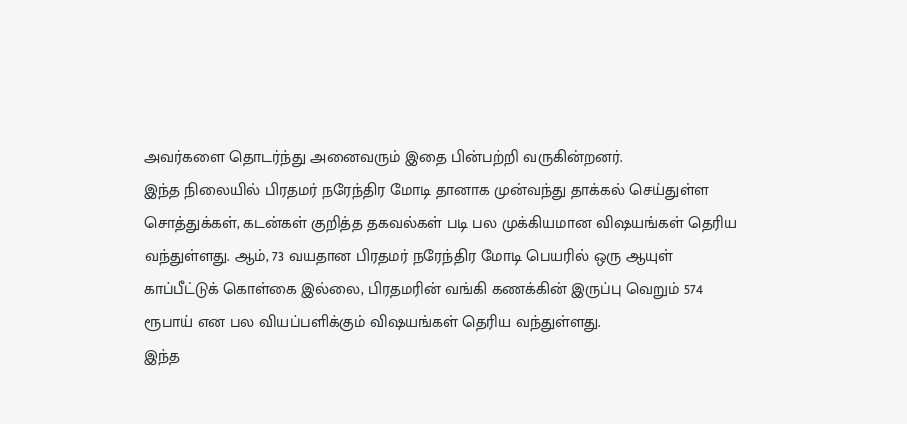அவர்களை தொடர்ந்து அனைவரும் இதை பின்பற்றி வருகின்றனர்.
இந்த நிலையில் பிரதமர் நரேந்திர மோடி தானாக முன்வந்து தாக்கல் செய்துள்ள சொத்துக்கள், கடன்கள் குறித்த தகவல்கள் படி பல முக்கியமான விஷயங்கள் தெரிய வந்துள்ளது. ஆம், 73 வயதான பிரதமர் நரேந்திர மோடி பெயரில் ஒரு ஆயுள் காப்பீட்டுக் கொள்கை இல்லை, பிரதமரின் வங்கி கணக்கின் இருப்பு வெறும் 574 ரூபாய் என பல வியப்பளிக்கும் விஷயங்கள் தெரிய வந்துள்ளது.
இந்த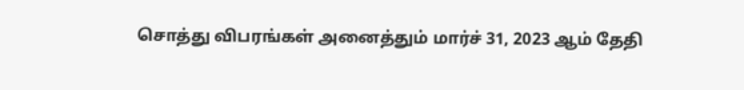சொத்து விபரங்கள் அனைத்தும் மார்ச் 31, 2023 ஆம் தேதி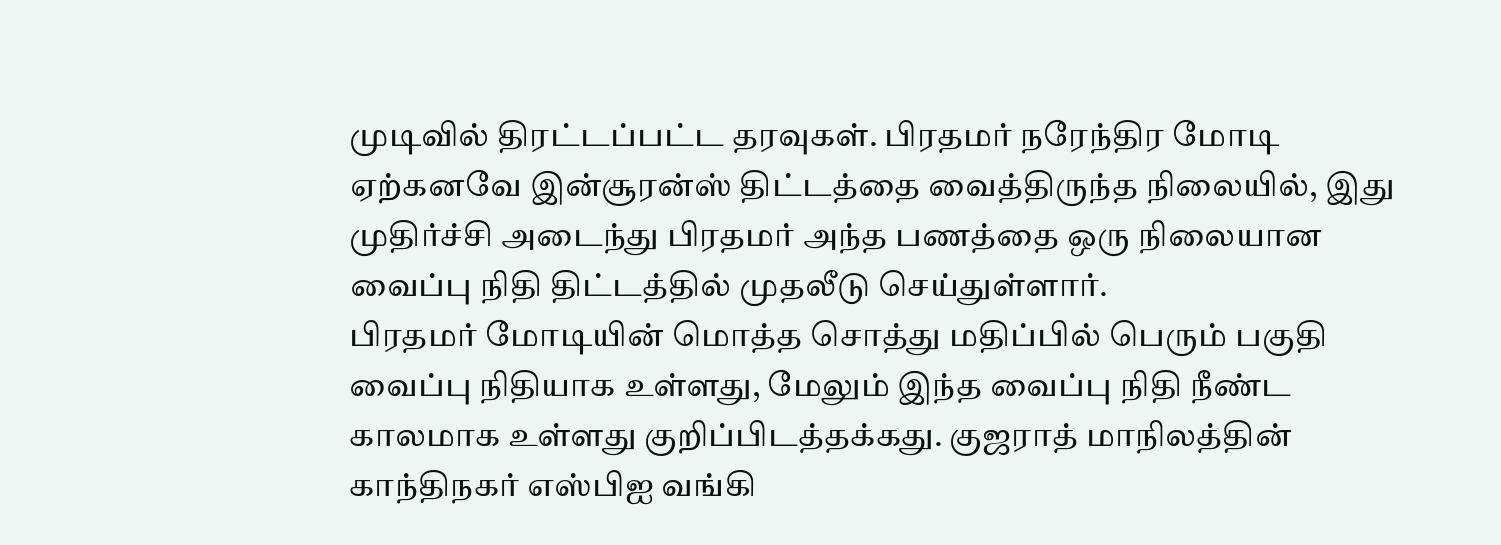முடிவில் திரட்டப்பட்ட தரவுகள். பிரதமர் நரேந்திர மோடி ஏற்கனவே இன்சூரன்ஸ் திட்டத்தை வைத்திருந்த நிலையில், இது முதிர்ச்சி அடைந்து பிரதமர் அந்த பணத்தை ஒரு நிலையான வைப்பு நிதி திட்டத்தில் முதலீடு செய்துள்ளார்.
பிரதமர் மோடியின் மொத்த சொத்து மதிப்பில் பெரும் பகுதி வைப்பு நிதியாக உள்ளது, மேலும் இந்த வைப்பு நிதி நீண்ட காலமாக உள்ளது குறிப்பிடத்தக்கது. குஜராத் மாநிலத்தின் காந்திநகர் எஸ்பிஐ வங்கி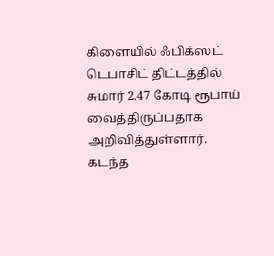கிளையில் ஃபிக்ஸட் டெபாசிட் திட்டத்தில் சுமார் 2.47 கோடி ரூபாய் வைத்திருப்பதாக அறிவித்துள்ளார்.
கடந்த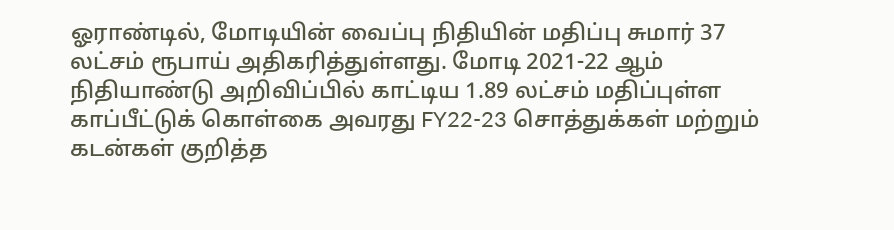ஓராண்டில், மோடியின் வைப்பு நிதியின் மதிப்பு சுமார் 37 லட்சம் ரூபாய் அதிகரித்துள்ளது. மோடி 2021-22 ஆம் நிதியாண்டு அறிவிப்பில் காட்டிய 1.89 லட்சம் மதிப்புள்ள காப்பீட்டுக் கொள்கை அவரது FY22-23 சொத்துக்கள் மற்றும் கடன்கள் குறித்த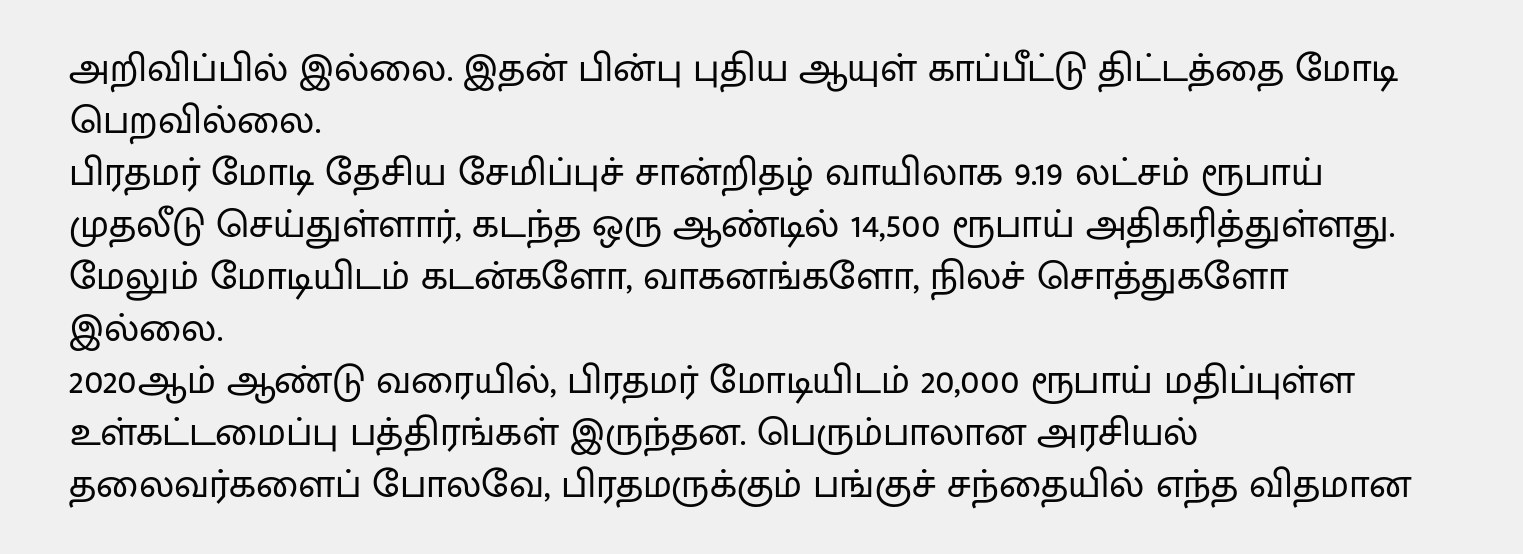அறிவிப்பில் இல்லை. இதன் பின்பு புதிய ஆயுள் காப்பீட்டு திட்டத்தை மோடி பெறவில்லை.
பிரதமர் மோடி தேசிய சேமிப்புச் சான்றிதழ் வாயிலாக 9.19 லட்சம் ரூபாய் முதலீடு செய்துள்ளார், கடந்த ஒரு ஆண்டில் 14,500 ரூபாய் அதிகரித்துள்ளது. மேலும் மோடியிடம் கடன்களோ, வாகனங்களோ, நிலச் சொத்துகளோ இல்லை.
2020ஆம் ஆண்டு வரையில், பிரதமர் மோடியிடம் 20,000 ரூபாய் மதிப்புள்ள உள்கட்டமைப்பு பத்திரங்கள் இருந்தன. பெரும்பாலான அரசியல் தலைவர்களைப் போலவே, பிரதமருக்கும் பங்குச் சந்தையில் எந்த விதமான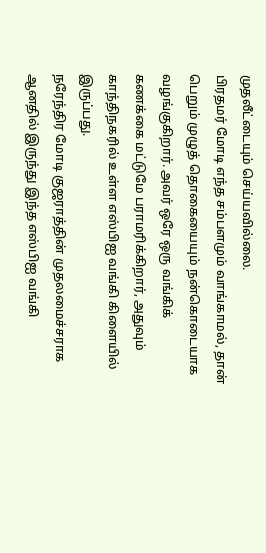முதலீட்டையும் செய்யவில்லை.
பிரதமர் மோடி எந்த சம்பளமும் வாங்காமல், தான் பெறும் முழுத் தொகையையும் நன்கொடையாக வழங்குகிறார். அவர் ஒரே ஒரு வங்கிக் கணக்கை மட்டுமே பராமரிக்கிறார், அதுவும் காந்திநகரில் உள்ள எஸ்பிஐ வங்கி கிளையில் இருப்பது.
நரேந்திர மோடி குஜராத்தின் முதலமைச்சராக ஆனதில் இருந்து இந்த எஸ்பிஐ வங்கி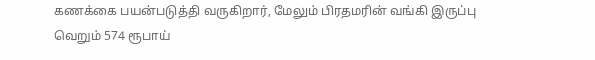கணக்கை பயன்படுத்தி வருகிறார், மேலும் பிரதமரின் வங்கி இருப்பு வெறும் 574 ரூபாய்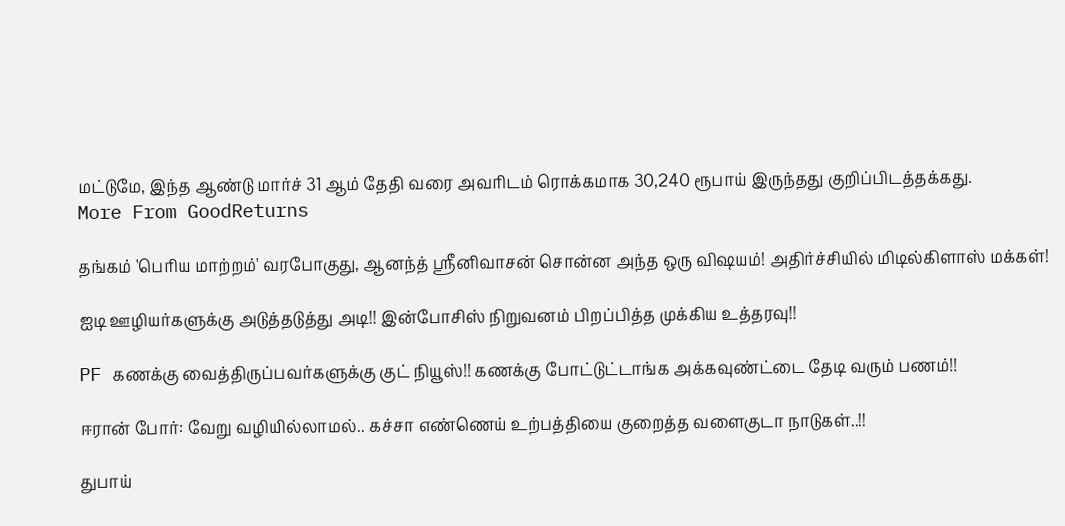மட்டுமே, இந்த ஆண்டு மார்ச் 31 ஆம் தேதி வரை அவரிடம் ரொக்கமாக 30,240 ரூபாய் இருந்தது குறிப்பிடத்தக்கது.
More From GoodReturns

தங்கம் 'பெரிய மாற்றம்' வரபோகுது, ஆனந்த் ஸ்ரீனிவாசன் சொன்ன அந்த ஒரு விஷயம்! அதிர்ச்சியில் மிடில்கிளாஸ் மக்கள்!

ஐடி ஊழியர்களுக்கு அடுத்தடுத்து அடி!! இன்போசிஸ் நிறுவனம் பிறப்பித்த முக்கிய உத்தரவு!!

PF கணக்கு வைத்திருப்பவர்களுக்கு குட் நியூஸ்!! கணக்கு போட்டுட்டாங்க அக்கவுண்ட்டை தேடி வரும் பணம்!!

ஈரான் போர்: வேறு வழியில்லாமல்.. கச்சா எண்ணெய் உற்பத்தியை குறைத்த வளைகுடா நாடுகள்..!!

துபாய்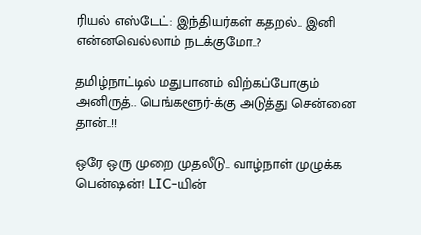ரியல் எஸ்டேட்: இந்தியர்கள் கதறல்.. இனி என்னவெல்லாம் நடக்குமோ..?

தமிழ்நாட்டில் மதுபானம் விற்கப்போகும் அனிருத்.. பெங்களூர்-க்கு அடுத்து சென்னை தான்..!!

ஒரே ஒரு முறை முதலீடு.. வாழ்நாள் முழுக்க பென்ஷன்! LIC-யின்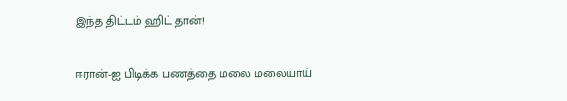இந்த திட்டம் ஹிட் தான்!

ஈரான்-ஐ பிடிக்க பணத்தை மலை மலையாய்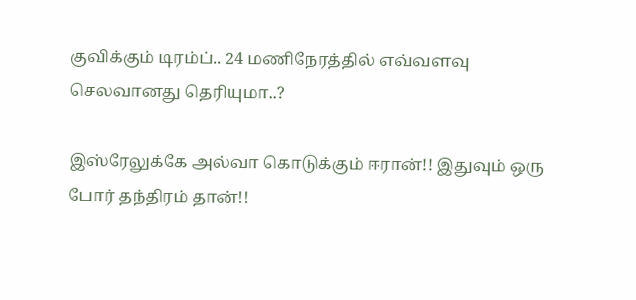குவிக்கும் டிரம்ப்.. 24 மணிநேரத்தில் எவ்வளவு செலவானது தெரியுமா..?

இஸ்ரேலுக்கே அல்வா கொடுக்கும் ஈரான்!! இதுவும் ஒரு போர் தந்திரம் தான்!!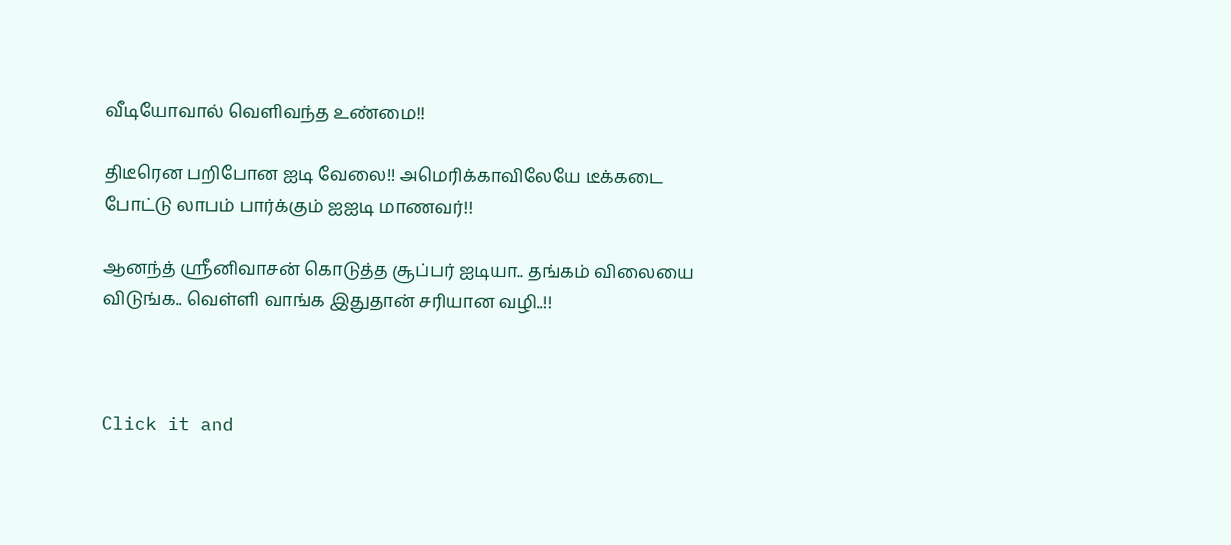வீடியோவால் வெளிவந்த உண்மை!!

திடீரென பறிபோன ஐடி வேலை!! அமெரிக்காவிலேயே டீக்கடை போட்டு லாபம் பார்க்கும் ஐஐடி மாணவர்!!

ஆனந்த் ஸ்ரீனிவாசன் கொடுத்த சூப்பர் ஐடியா.. தங்கம் விலையை விடுங்க.. வெள்ளி வாங்க இதுதான் சரியான வழி..!!



Click it and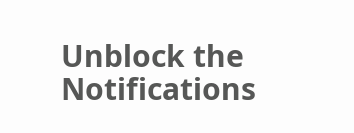Unblock the Notifications